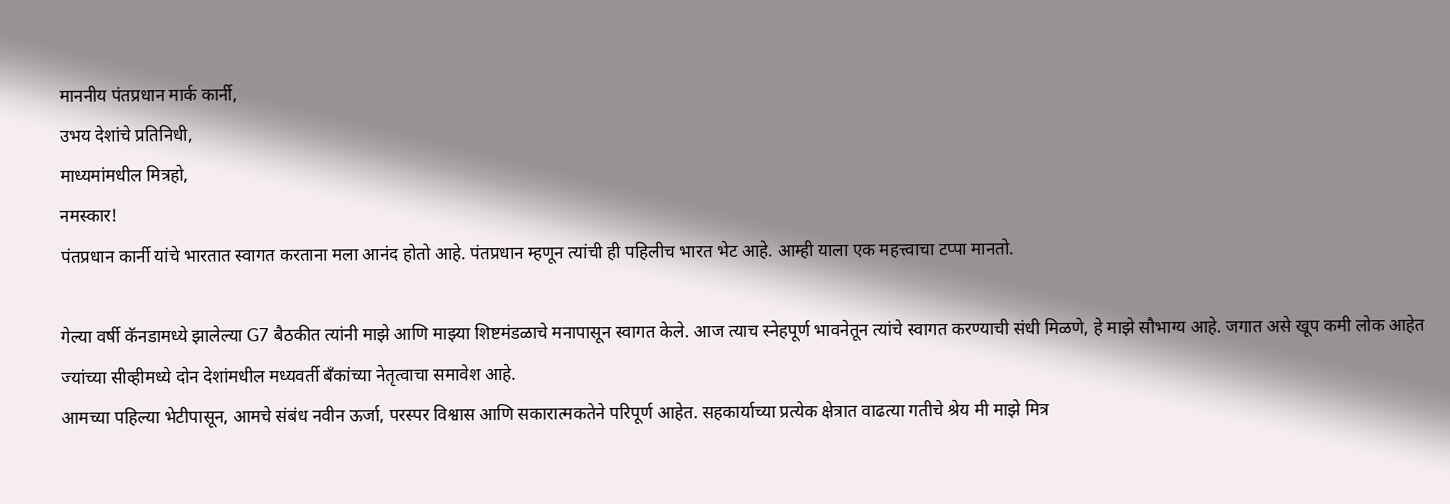माननीय पंतप्रधान मार्क कार्नी,
उभय देशांचे प्रतिनिधी,
माध्यमांमधील मित्रहो,
नमस्कार!
पंतप्रधान कार्नी यांचे भारतात स्वागत करताना मला आनंद होतो आहे. पंतप्रधान म्हणून त्यांची ही पहिलीच भारत भेट आहे. आम्ही याला एक महत्त्वाचा टप्पा मानतो.

गेल्या वर्षी कॅनडामध्ये झालेल्या G7 बैठकीत त्यांनी माझे आणि माझ्या शिष्टमंडळाचे मनापासून स्वागत केले. आज त्याच स्नेहपूर्ण भावनेतून त्यांचे स्वागत करण्याची संधी मिळणे, हे माझे सौभाग्य आहे. जगात असे खूप कमी लोक आहेत ज्यांच्या सीव्हीमध्ये दोन देशांमधील मध्यवर्ती बँकांच्या नेतृत्वाचा समावेश आहे.
आमच्या पहिल्या भेटीपासून, आमचे संबंध नवीन ऊर्जा, परस्पर विश्वास आणि सकारात्मकतेने परिपूर्ण आहेत. सहकार्याच्या प्रत्येक क्षेत्रात वाढत्या गतीचे श्रेय मी माझे मित्र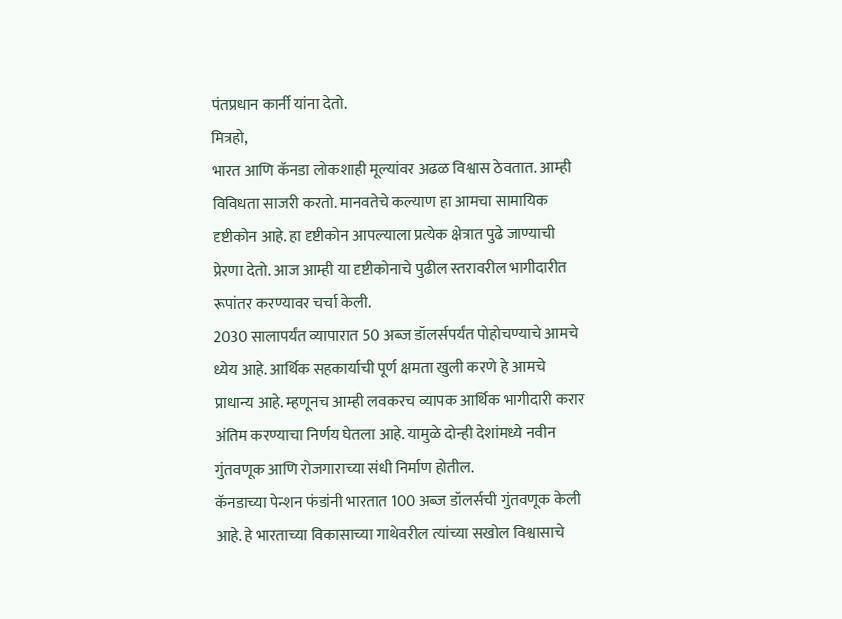पंतप्रधान कार्नी यांना देतो.
मित्रहो,
भारत आणि कॅनडा लोकशाही मूल्यांवर अढळ विश्वास ठेवतात. आम्ही विविधता साजरी करतो. मानवतेचे कल्याण हा आमचा सामायिक दृष्टीकोन आहे. हा दृष्टीकोन आपल्याला प्रत्येक क्षेत्रात पुढे जाण्याची प्रेरणा देतो. आज आम्ही या दृष्टीकोनाचे पुढील स्तरावरील भागीदारीत रूपांतर करण्यावर चर्चा केली.
2030 सालापर्यंत व्यापारात 50 अब्ज डॉलर्सपर्यंत पोहोचण्याचे आमचे ध्येय आहे. आर्थिक सहकार्याची पूर्ण क्षमता खुली करणे हे आमचे प्राधान्य आहे. म्हणूनच आम्ही लवकरच व्यापक आर्थिक भागीदारी करार अंतिम करण्याचा निर्णय घेतला आहे. यामुळे दोन्ही देशांमध्ये नवीन गुंतवणूक आणि रोजगाराच्या संधी निर्माण होतील.
कॅनडाच्या पेन्शन फंडांनी भारतात 100 अब्ज डॉलर्सची गुंतवणूक केली आहे. हे भारताच्या विकासाच्या गाथेवरील त्यांच्या सखोल विश्वासाचे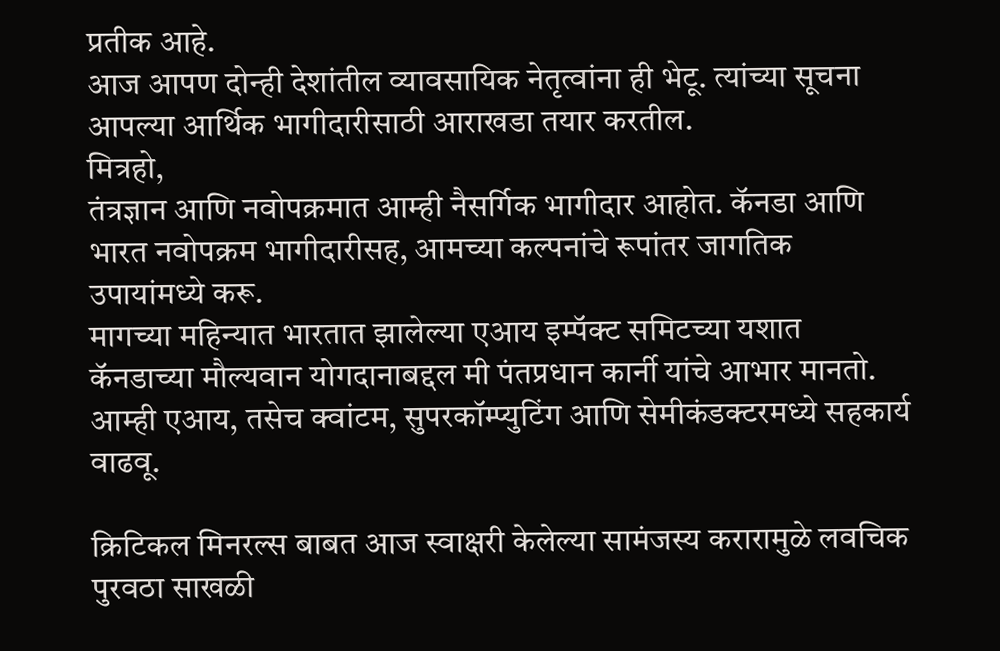प्रतीक आहे.
आज आपण दोन्ही देशांतील व्यावसायिक नेतृत्वांना ही भेटू. त्यांच्या सूचना आपल्या आर्थिक भागीदारीसाठी आराखडा तयार करतील.
मित्रहो,
तंत्रज्ञान आणि नवोपक्रमात आम्ही नैसर्गिक भागीदार आहोत. कॅनडा आणि भारत नवोपक्रम भागीदारीसह, आमच्या कल्पनांचे रूपांतर जागतिक उपायांमध्ये करू.
मागच्या महिन्यात भारतात झालेल्या एआय इम्पॅक्ट समिटच्या यशात कॅनडाच्या मौल्यवान योगदानाबद्दल मी पंतप्रधान कार्नी यांचे आभार मानतो. आम्ही एआय, तसेच क्वांटम, सुपरकॉम्प्युटिंग आणि सेमीकंडक्टरमध्ये सहकार्य वाढवू.

क्रिटिकल मिनरल्स बाबत आज स्वाक्षरी केलेल्या सामंजस्य करारामुळे लवचिक पुरवठा साखळी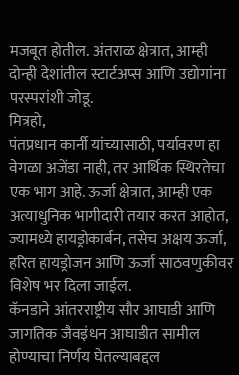मजबूत होतील. अंतराळ क्षेत्रात, आम्ही दोन्ही देशांतील स्टार्टअप्स आणि उद्योगांना परस्परांशी जोडू.
मित्रहो,
पंतप्रधान कार्नी यांच्यासाठी, पर्यावरण हा वेगळा अजेंडा नाही, तर आर्थिक स्थिरतेचा एक भाग आहे. ऊर्जा क्षेत्रात, आम्ही एक अत्याधुनिक भागीदारी तयार करत आहोत, ज्यामध्ये हायड्रोकार्बन, तसेच अक्षय ऊर्जा, हरित हायड्रोजन आणि ऊर्जा साठवणुकीवर विशेष भर दिला जाईल.
कॅनडाने आंतरराष्ट्रीय सौर आघाडी आणि जागतिक जैवइंधन आघाडीत सामील होण्याचा निर्णय घेतल्याबद्दल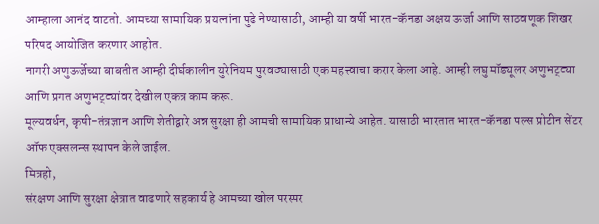आम्हाला आनंद वाटतो. आमच्या सामायिक प्रयत्नांना पुढे नेण्यासाठी, आम्ही या वर्षी भारत-कॅनडा अक्षय ऊर्जा आणि साठवणूक शिखर परिषद आयोजित करणार आहोत.
नागरी अणुऊर्जेच्या बाबतीत आम्ही दीर्घकालीन युरेनियम पुरवठ्यासाठी एक महत्त्वाचा करार केला आहे. आम्ही लघु मॉड्यूलर अणुभट्ट्या आणि प्रगत अणुभट्ट्यांवर देखील एकत्र काम करू.
मूल्यवर्धन, कृषी-तंत्रज्ञान आणि शेतीद्वारे अन्न सुरक्षा ही आमची सामायिक प्राधान्ये आहेत. यासाठी भारतात भारत-कॅनडा पल्स प्रोटीन सेंटर ऑफ एक्सलन्स स्थापन केले जाईल.
मित्रहो,
संरक्षण आणि सुरक्षा क्षेत्रात वाढणारे सहकार्य हे आमच्या खोल परस्पर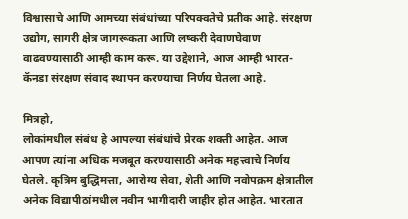विश्वासाचे आणि आमच्या संबंधांच्या परिपक्वतेचे प्रतीक आहे. संरक्षण उद्योग, सागरी क्षेत्र जागरूकता आणि लष्करी देवाणघेवाण वाढवण्यासाठी आम्ही काम करू. या उद्देशाने, आज आम्ही भारत-कॅनडा संरक्षण संवाद स्थापन करण्याचा निर्णय घेतला आहे.

मित्रहो,
लोकांमधील संबंध हे आपल्या संबंधांचे प्रेरक शक्ती आहेत. आज आपण त्यांना अधिक मजबूत करण्यासाठी अनेक महत्त्वाचे निर्णय घेतले. कृत्रिम बुद्धिमत्ता, आरोग्य सेवा, शेती आणि नवोपक्रम क्षेत्रातील अनेक विद्यापीठांमधील नवीन भागीदारी जाहीर होत आहेत. भारतात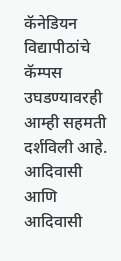कॅनेडियन विद्यापीठांचे कॅम्पस उघडण्यावरही आम्ही सहमती दर्शविली आहे.
आदिवासी आणि आदिवासी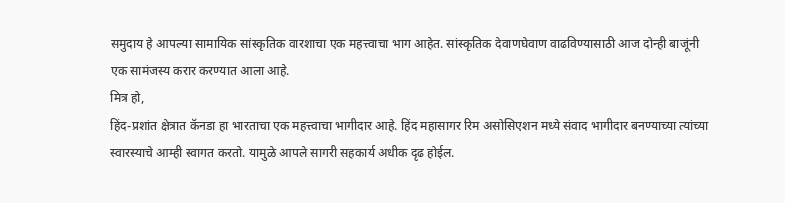समुदाय हे आपल्या सामायिक सांस्कृतिक वारशाचा एक महत्त्वाचा भाग आहेत. सांस्कृतिक देवाणघेवाण वाढविण्यासाठी आज दोन्ही बाजूंनी एक सामंजस्य करार करण्यात आला आहे.
मित्र हो,
हिंद-प्रशांत क्षेत्रात कॅनडा हा भारताचा एक महत्त्वाचा भागीदार आहे. हिंद महासागर रिम असोसिएशन मध्ये संवाद भागीदार बनण्याच्या त्यांच्या स्वारस्याचे आम्ही स्वागत करतो. यामुळे आपले सागरी सहकार्य अधीक दृढ होईल.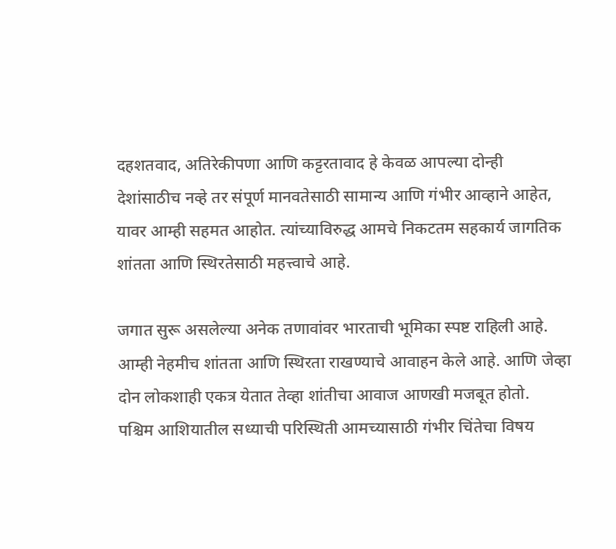दहशतवाद, अतिरेकीपणा आणि कट्टरतावाद हे केवळ आपल्या दोन्ही देशांसाठीच नव्हे तर संपूर्ण मानवतेसाठी सामान्य आणि गंभीर आव्हाने आहेत, यावर आम्ही सहमत आहोत. त्यांच्याविरुद्ध आमचे निकटतम सहकार्य जागतिक शांतता आणि स्थिरतेसाठी महत्त्वाचे आहे.

जगात सुरू असलेल्या अनेक तणावांवर भारताची भूमिका स्पष्ट राहिली आहे. आम्ही नेहमीच शांतता आणि स्थिरता राखण्याचे आवाहन केले आहे. आणि जेव्हा दोन लोकशाही एकत्र येतात तेव्हा शांतीचा आवाज आणखी मजबूत होतो.
पश्चिम आशियातील सध्याची परिस्थिती आमच्यासाठी गंभीर चिंतेचा विषय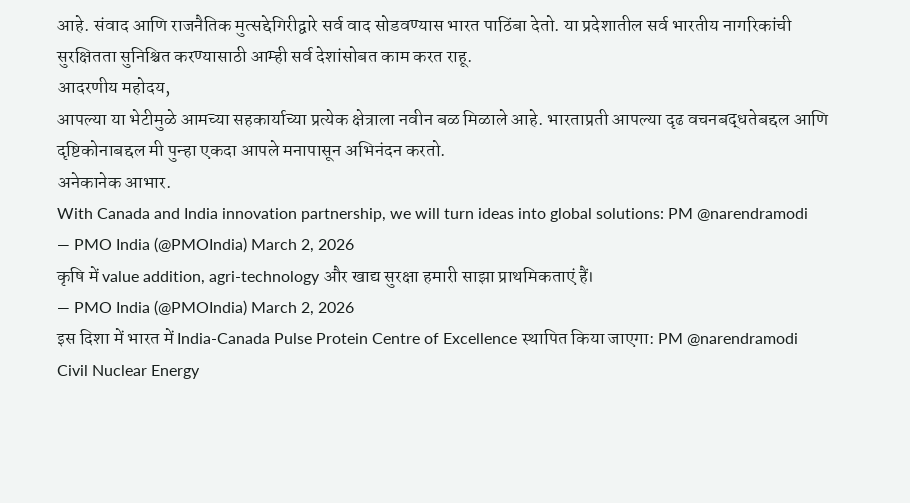आहे. संवाद आणि राजनैतिक मुत्सद्देगिरीद्वारे सर्व वाद सोडवण्यास भारत पाठिंबा देतो. या प्रदेशातील सर्व भारतीय नागरिकांची सुरक्षितता सुनिश्चित करण्यासाठी आम्ही सर्व देशांसोबत काम करत राहू.
आदरणीय महोदय,
आपल्या या भेटीमुळे आमच्या सहकार्याच्या प्रत्येक क्षेत्राला नवीन बळ मिळाले आहे. भारताप्रती आपल्या दृढ वचनबद्धतेबद्दल आणि दृष्टिकोनाबद्दल मी पुन्हा एकदा आपले मनापासून अभिनंदन करतो.
अनेकानेक आभार.
With Canada and India innovation partnership, we will turn ideas into global solutions: PM @narendramodi
— PMO India (@PMOIndia) March 2, 2026
कृषि में value addition, agri-technology और खाद्य सुरक्षा हमारी साझा प्राथमिकताएं हैं।
— PMO India (@PMOIndia) March 2, 2026
इस दिशा में भारत में India-Canada Pulse Protein Centre of Excellence स्थापित किया जाएगा: PM @narendramodi
Civil Nuclear Energy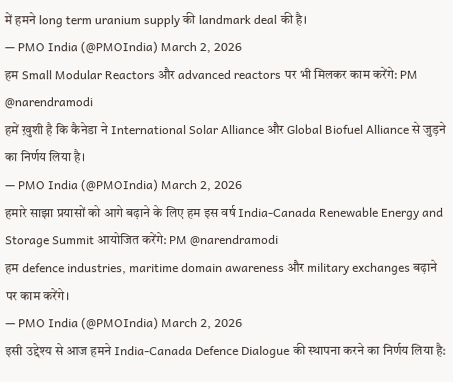में हमने long term uranium supply की landmark deal की है।
— PMO India (@PMOIndia) March 2, 2026
हम Small Modular Reactors और advanced reactors पर भी मिलकर काम करेंगे: PM @narendramodi
हमें ख़ुशी है कि कैनेडा ने International Solar Alliance और Global Biofuel Alliance से जुड़ने का निर्णय लिया है।
— PMO India (@PMOIndia) March 2, 2026
हमारे साझा प्रयासों को आगे बढ़ाने के लिए हम इस वर्ष India-Canada Renewable Energy and Storage Summit आयोजित करेंगे: PM @narendramodi
हम defence industries, maritime domain awareness और military exchanges बढ़ाने पर काम करेंगे।
— PMO India (@PMOIndia) March 2, 2026
इसी उद्देश्य से आज हमने India-Canada Defence Dialogue की स्थापना करने का निर्णय लिया है: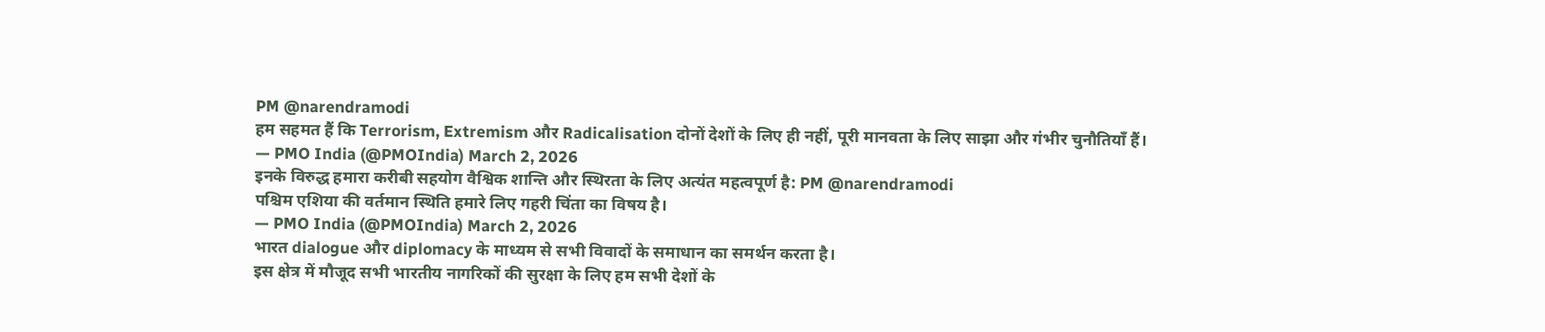PM @narendramodi
हम सहमत हैं कि Terrorism, Extremism और Radicalisation दोनों देशों के लिए ही नहीं, पूरी मानवता के लिए साझा और गंभीर चुनौतियाँ हैं।
— PMO India (@PMOIndia) March 2, 2026
इनके विरुद्ध हमारा करीबी सहयोग वैश्विक शान्ति और स्थिरता के लिए अत्यंत महत्वपूर्ण है: PM @narendramodi
पश्चिम एशिया की वर्तमान स्थिति हमारे लिए गहरी चिंता का विषय है।
— PMO India (@PMOIndia) March 2, 2026
भारत dialogue और diplomacy के माध्यम से सभी विवादों के समाधान का समर्थन करता है।
इस क्षेत्र में मौजूद सभी भारतीय नागरिकों की सुरक्षा के लिए हम सभी देशों के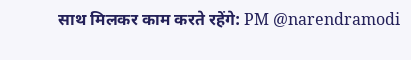साथ मिलकर काम करते रहेंगे: PM @narendramodi